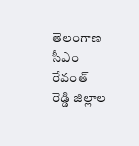తెలంగాణ సీఎం రేవంత్ రెడ్డి జిల్లాల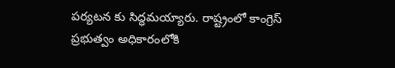పర్యటన కు సిద్ధమయ్యారు. రాష్ట్రంలో కాంగ్రెస్ ప్రభుత్వం అధికారంలోకి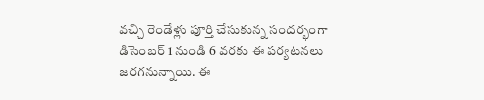వచ్చి రెండేళ్లు పూర్తి చేసుకున్న సందర్భంగా డిసెంబర్ 1 నుండి 6 వరకు ఈ పర్యటనలు జరగనున్నాయి. ఈ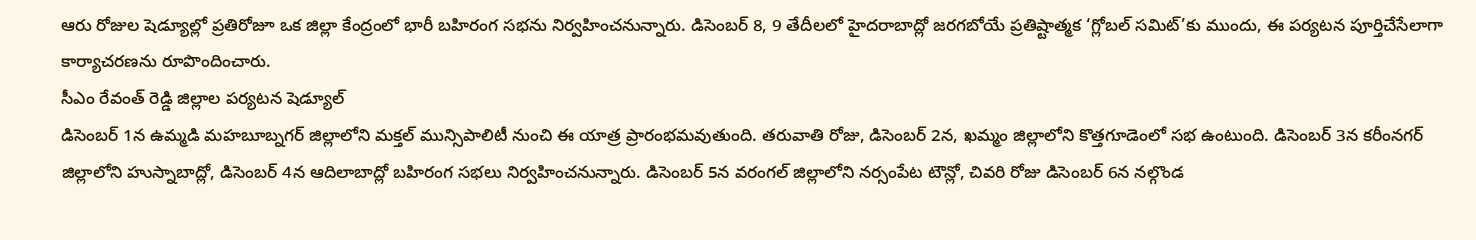ఆరు రోజుల షెడ్యూల్లో ప్రతిరోజూ ఒక జిల్లా కేంద్రంలో భారీ బహిరంగ సభను నిర్వహించనున్నారు. డిసెంబర్ 8, 9 తేదీలలో హైదరాబాద్లో జరగబోయే ప్రతిష్టాత్మక ‘గ్లోబల్ సమిట్’కు ముందు, ఈ పర్యటన పూర్తిచేసేలాగా కార్యాచరణను రూపొందించారు.
సీఎం రేవంత్ రెడ్డి జిల్లాల పర్యటన షెడ్యూల్
డిసెంబర్ 1న ఉమ్మడి మహబూబ్నగర్ జిల్లాలోని మక్తల్ మున్సిపాలిటీ నుంచి ఈ యాత్ర ప్రారంభమవుతుంది. తరువాతి రోజు, డిసెంబర్ 2న, ఖమ్మం జిల్లాలోని కొత్తగూడెంలో సభ ఉంటుంది. డిసెంబర్ 3న కరీంనగర్ జిల్లాలోని హుస్నాబాద్లో, డిసెంబర్ 4న ఆదిలాబాద్లో బహిరంగ సభలు నిర్వహించనున్నారు. డిసెంబర్ 5న వరంగల్ జిల్లాలోని నర్సంపేట టౌన్లో, చివరి రోజు డిసెంబర్ 6న నల్గొండ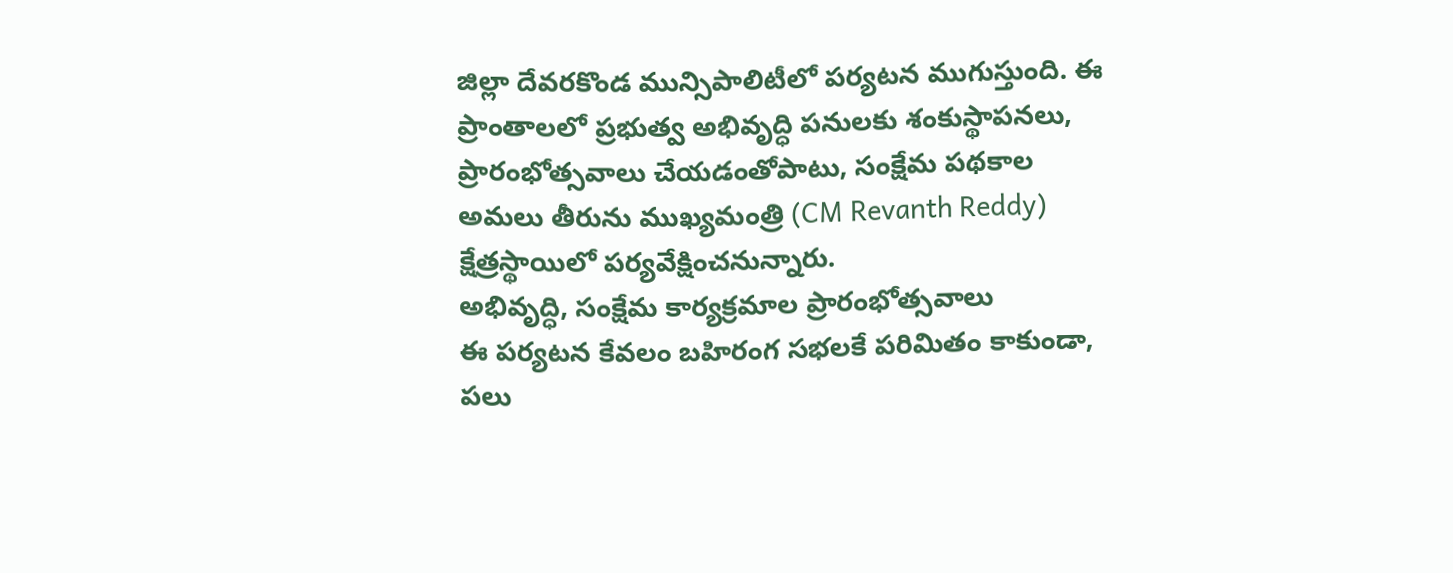జిల్లా దేవరకొండ మున్సిపాలిటీలో పర్యటన ముగుస్తుంది. ఈ ప్రాంతాలలో ప్రభుత్వ అభివృద్ధి పనులకు శంకుస్థాపనలు, ప్రారంభోత్సవాలు చేయడంతోపాటు, సంక్షేమ పథకాల అమలు తీరును ముఖ్యమంత్రి (CM Revanth Reddy) క్షేత్రస్థాయిలో పర్యవేక్షించనున్నారు.
అభివృద్ధి, సంక్షేమ కార్యక్రమాల ప్రారంభోత్సవాలు
ఈ పర్యటన కేవలం బహిరంగ సభలకే పరిమితం కాకుండా, పలు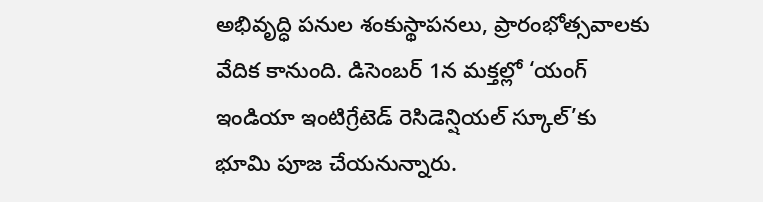అభివృద్ధి పనుల శంకుస్థాపనలు, ప్రారంభోత్సవాలకు వేదిక కానుంది. డిసెంబర్ 1న మక్తల్లో ‘యంగ్ ఇండియా ఇంటిగ్రేటెడ్ రెసిడెన్షియల్ స్కూల్’కు భూమి పూజ చేయనున్నారు.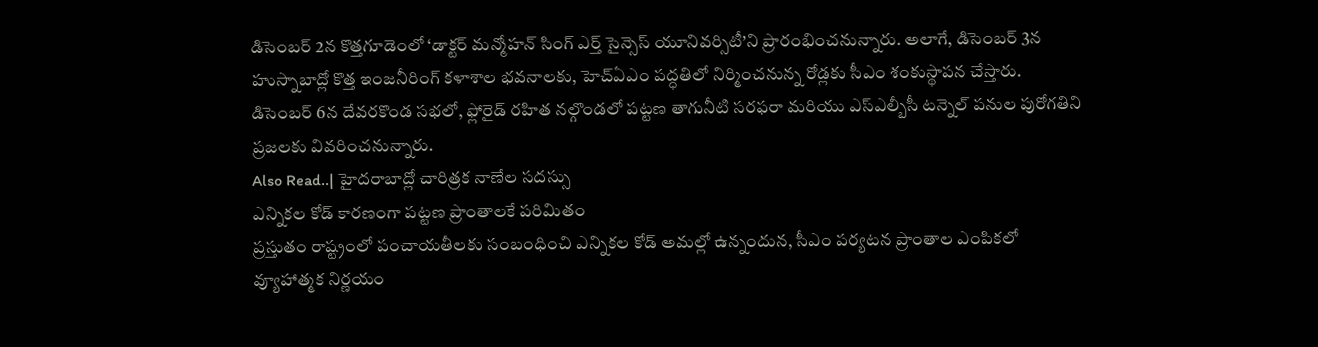డిసెంబర్ 2న కొత్తగూడెంలో ‘డాక్టర్ మన్మోహన్ సింగ్ ఎర్త్ సైన్సెస్ యూనివర్సిటీ’ని ప్రారంభించనున్నారు. అలాగే, డిసెంబర్ 3న హుస్నాబాద్లో కొత్త ఇంజనీరింగ్ కళాశాల భవనాలకు, హెచ్ఏఎం పద్ధతిలో నిర్మించనున్న రోడ్లకు సీఎం శంకుస్థాపన చేస్తారు. డిసెంబర్ 6న దేవరకొండ సభలో, ఫ్లోరైడ్ రహిత నల్గొండలో పట్టణ తాగునీటి సరఫరా మరియు ఎస్ఎల్బీసీ టన్నెల్ పనుల పురోగతిని ప్రజలకు వివరించనున్నారు.
Also Read..| హైదరాబాద్లో చారిత్రక నాణేల సదస్సు
ఎన్నికల కోడ్ కారణంగా పట్టణ ప్రాంతాలకే పరిమితం
ప్రస్తుతం రాష్ట్రంలో పంచాయతీలకు సంబంధించి ఎన్నికల కోడ్ అమల్లో ఉన్నందున, సీఎం పర్యటన ప్రాంతాల ఎంపికలో వ్యూహాత్మక నిర్ణయం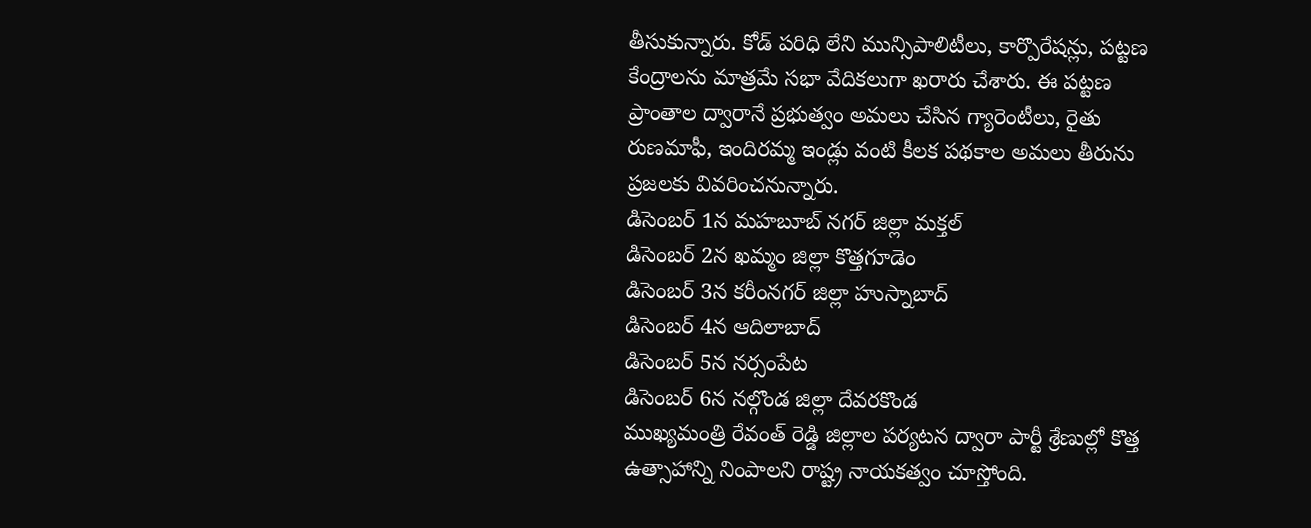తీసుకున్నారు. కోడ్ పరిధి లేని మున్సిపాలిటీలు, కార్పొరేషన్లు, పట్టణ కేంద్రాలను మాత్రమే సభా వేదికలుగా ఖరారు చేశారు. ఈ పట్టణ ప్రాంతాల ద్వారానే ప్రభుత్వం అమలు చేసిన గ్యారెంటీలు, రైతు రుణమాఫీ, ఇందిరమ్మ ఇండ్లు వంటి కీలక పథకాల అమలు తీరును ప్రజలకు వివరించనున్నారు.
డిసెంబర్ 1న మహబూబ్ నగర్ జిల్లా మక్తల్
డిసెంబర్ 2న ఖమ్మం జిల్లా కొత్తగూడెం
డిసెంబర్ 3న కరీంనగర్ జిల్లా హుస్నాబాద్
డిసెంబర్ 4న ఆదిలాబాద్
డిసెంబర్ 5న నర్సంపేట
డిసెంబర్ 6న నల్గొండ జిల్లా దేవరకొండ
ముఖ్యమంత్రి రేవంత్ రెడ్డి జిల్లాల పర్యటన ద్వారా పార్టీ శ్రేణుల్లో కొత్త ఉత్సాహాన్ని నింపాలని రాష్ట్ర నాయకత్వం చూస్తోంది.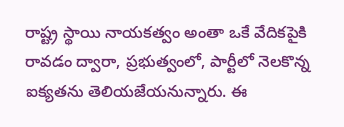రాష్ట్ర స్థాయి నాయకత్వం అంతా ఒకే వేదికపైకి రావడం ద్వారా, ప్రభుత్వంలో, పార్టీలో నెలకొన్న ఐక్యతను తెలియజేయనున్నారు. ఈ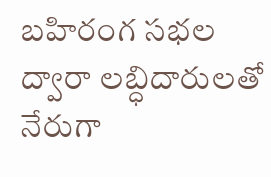బహిరంగ సభల ద్వారా లబ్ధిదారులతో నేరుగా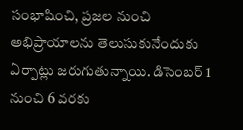సంభాషించి, ప్రజల నుంచి అభిప్రాయాలను తెలుసుకునేందుకు ఏర్పాట్లు జరుగుతున్నాయి. డిసెంబర్ 1 నుంచి 6 వరకు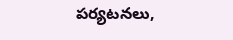పర్యటనలు,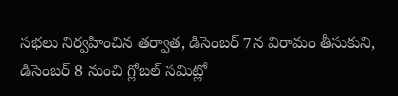సభలు నిర్వహించిన తర్వాత, డిసెంబర్ 7న విరామం తీసుకుని, డిసెంబర్ 8 నుంచి గ్లోబల్ సమిట్లో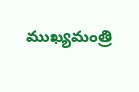ముఖ్యమంత్రి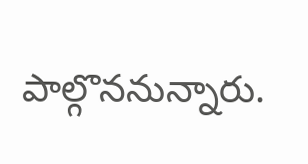పాల్గొననున్నారు.